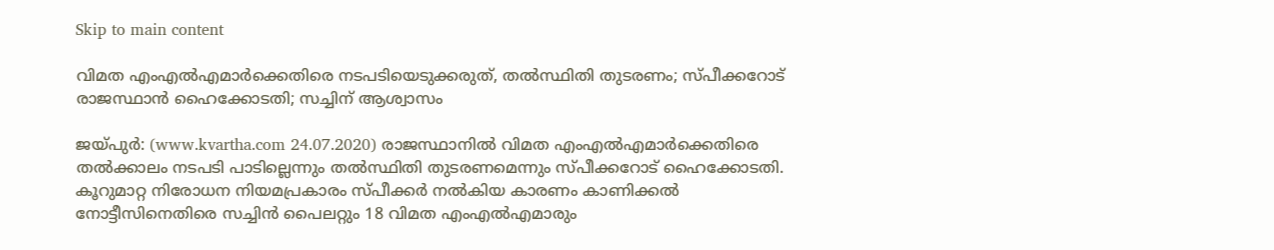Skip to main content

വിമത എംഎല്‍എമാര്‍ക്കെതിരെ നടപടിയെടുക്കരുത്, തല്‍സ്ഥിതി തുടരണം; സ്പീക്കറോട് രാജസ്ഥാന്‍ ഹൈക്കോടതി; സച്ചിന് ആശ്വാസം

ജയ്പുര്‍: (www.kvartha.com 24.07.2020) രാജസ്ഥാനില്‍ വിമത എംഎല്‍എമാര്‍ക്കെതിരെ തല്‍ക്കാലം നടപടി പാടില്ലെന്നും തല്‍സ്ഥിതി തുടരണമെന്നും സ്പീക്കറോട് ഹൈക്കോടതി. കൂറുമാറ്റ നിരോധന നിയമപ്രകാരം സ്പീക്കര്‍ നല്‍കിയ കാരണം കാണിക്കല്‍ നോട്ടീസിനെതിരെ സച്ചിന്‍ പൈലറ്റും 18 വിമത എംഎല്‍എമാരും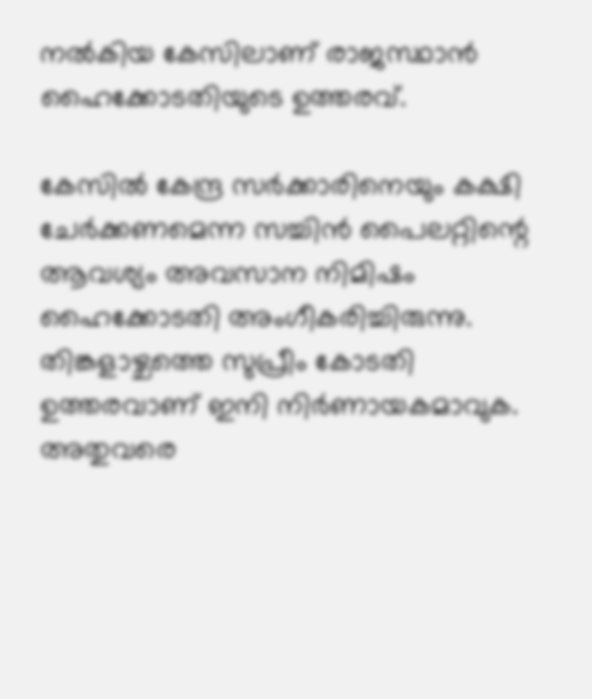നല്‍കിയ കേസിലാണ് രാജസ്ഥാന്‍ ഹൈക്കോടതിയുടെ ഉത്തരവ്.

കേസില്‍ കേന്ദ്ര സര്‍ക്കാരിനെയും കക്ഷി ചേര്‍ക്കണമെന്ന സച്ചിന്‍ പൈലറ്റിന്റെ ആവശ്യം അവസാന നിമിഷം ഹൈക്കോടതി അംഗീകരിച്ചിരുന്നു. തിങ്കളാഴ്ചത്തെ സുപ്രീം കോടതി ഉത്തരവാണ് ഇനി നിര്‍ണായകമാവുക. അതുവരെ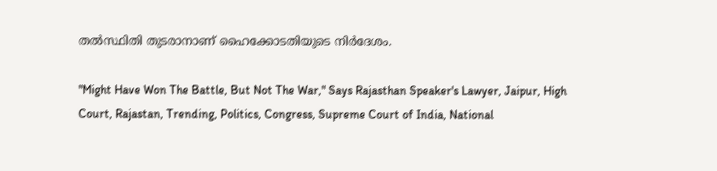തല്‍സ്ഥിതി തുടരാനാണ് ഹൈക്കോടതിയുടെ നിര്‍ദേശം.

"Might Have Won The Battle, But Not The War," Says Rajasthan Speaker's Lawyer, Jaipur, High Court, Rajastan, Trending, Politics, Congress, Supreme Court of India, National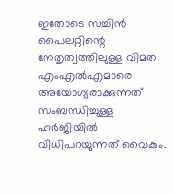ഇതോടെ സച്ചിന്‍ പൈലറ്റിന്റെ നേതൃത്വത്തിലുള്ള വിമത എംഎല്‍എമാരെ അയോഗ്യരാക്കുന്നത് സംബന്ധിച്ചുള്ള ഹര്‍ജിയില്‍ വിധിപറയുന്നത് വൈകും.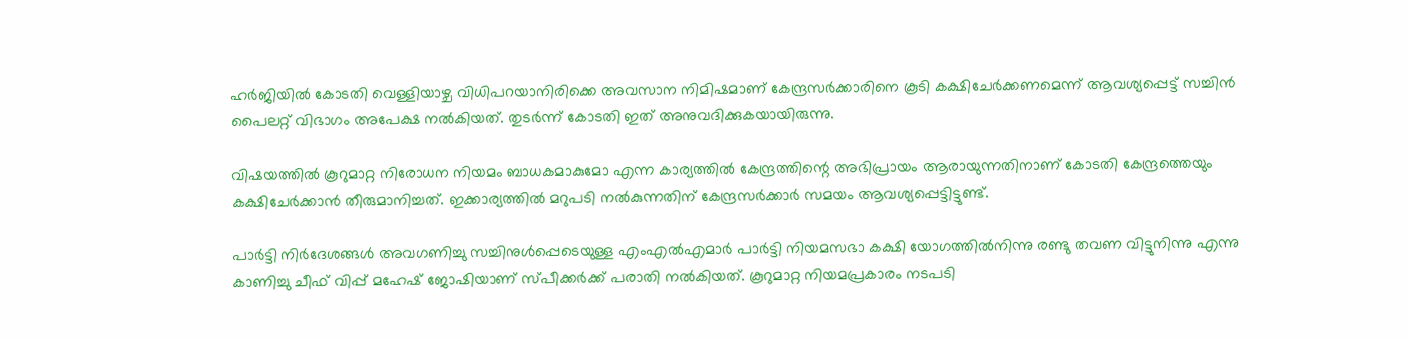ഹര്‍ജിയില്‍ കോടതി വെള്ളിയാഴ്ച വിധിപറയാനിരിക്കെ അവസാന നിമിഷമാണ് കേന്ദ്രസര്‍ക്കാരിനെ കൂടി കക്ഷിചേര്‍ക്കണമെന്ന് ആവശ്യപ്പെട്ട് സച്ചിന്‍ പൈലറ്റ് വിഭാഗം അപേക്ഷ നല്‍കിയത്. തുടര്‍ന്ന് കോടതി ഇത് അനുവദിക്കുകയായിരുന്നു.

വിഷയത്തില്‍ കൂറുമാറ്റ നിരോധന നിയമം ബാധകമാകുമോ എന്ന കാര്യത്തില്‍ കേന്ദ്രത്തിന്റെ അഭിപ്രായം ആരായുന്നതിനാണ് കോടതി കേന്ദ്രത്തെയും കക്ഷിചേര്‍ക്കാന്‍ തീരുമാനിച്ചത്. ഇക്കാര്യത്തില്‍ മറുപടി നല്‍കുന്നതിന് കേന്ദ്രസര്‍ക്കാര്‍ സമയം ആവശ്യപ്പെട്ടിട്ടുണ്ട്.

പാര്‍ട്ടി നിര്‍ദേശങ്ങള്‍ അവഗണിച്ചു സച്ചിനുള്‍പ്പെടെയുള്ള എംഎല്‍എമാര്‍ പാര്‍ട്ടി നിയമസഭാ കക്ഷി യോഗത്തില്‍നിന്നു രണ്ടു തവണ വിട്ടുനിന്നു എന്നു കാണിച്ചു ചീഫ് വിപ്പ് മഹേഷ് ജോഷിയാണ് സ്പീക്കര്‍ക്ക് പരാതി നല്‍കിയത്. കൂറുമാറ്റ നിയമപ്രകാരം നടപടി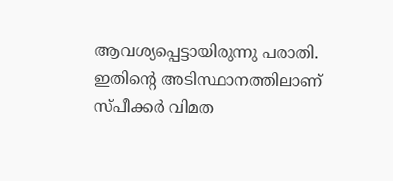ആവശ്യപ്പെട്ടായിരുന്നു പരാതി. ഇതിന്റെ അടിസ്ഥാനത്തിലാണ് സ്പീക്കര്‍ വിമത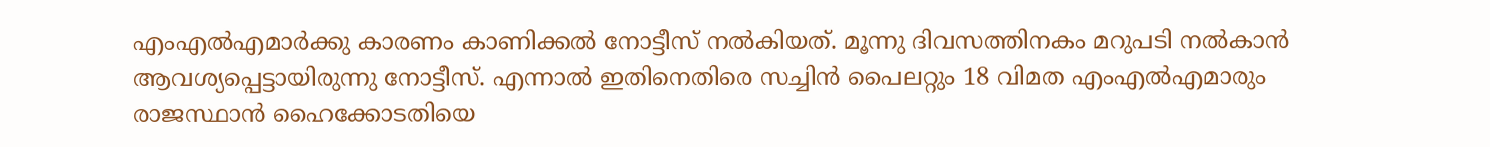എംഎല്‍എമാര്‍ക്കു കാരണം കാണിക്കല്‍ നോട്ടീസ് നല്‍കിയത്. മൂന്നു ദിവസത്തിനകം മറുപടി നല്‍കാന്‍ ആവശ്യപ്പെട്ടായിരുന്നു നോട്ടീസ്. എന്നാല്‍ ഇതിനെതിരെ സച്ചിന്‍ പൈലറ്റും 18 വിമത എംഎല്‍എമാരും രാജസ്ഥാന്‍ ഹൈക്കോടതിയെ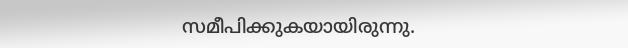സമീപിക്കുകയായിരുന്നു.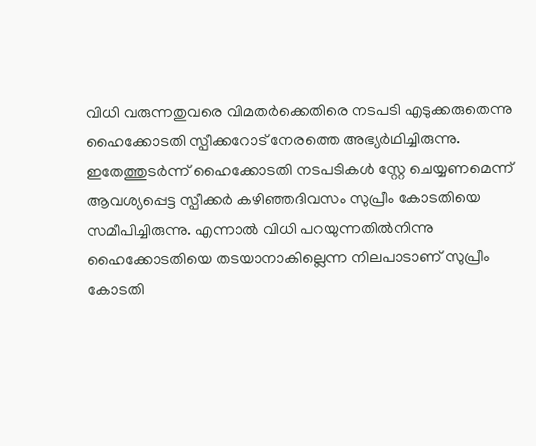വിധി വരുന്നതുവരെ വിമതര്‍ക്കെതിരെ നടപടി എടുക്കരുതെന്നു ഹൈക്കോടതി സ്പീക്കറോട് നേരത്തെ അഭ്യര്‍ഥിച്ചിരുന്നു. ഇതേത്തുടര്‍ന്ന് ഹൈക്കോടതി നടപടികള്‍ സ്റ്റേ ചെയ്യണമെന്ന് ആവശ്യപ്പെട്ട സ്പീക്കര്‍ കഴിഞ്ഞദിവസം സുപ്രീം കോടതിയെ സമീപിച്ചിരുന്നു. എന്നാല്‍ വിധി പറയുന്നതില്‍നിന്നു ഹൈക്കോടതിയെ തടയാനാകില്ലെന്ന നിലപാടാണ് സുപ്രീം കോടതി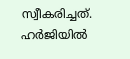സ്വീകരിച്ചത്. ഹര്‍ജിയില്‍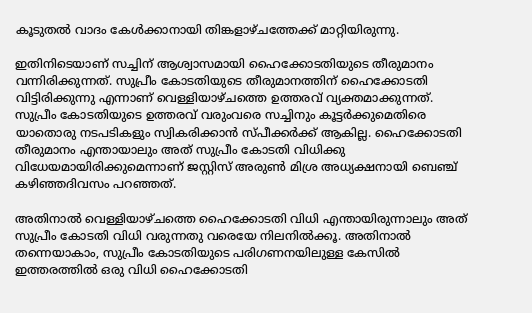കൂടുതല്‍ വാദം കേള്‍ക്കാനായി തിങ്കളാഴ്ചത്തേക്ക് മാറ്റിയിരുന്നു.

ഇതിനിടെയാണ് സച്ചിന് ആശ്വാസമായി ഹൈക്കോടതിയുടെ തീരുമാനം വന്നിരിക്കുന്നത്. സുപ്രീം കോടതിയുടെ തീരുമാനത്തിന് ഹൈക്കോടതി വിട്ടിരിക്കുന്നു എന്നാണ് വെള്ളിയാഴ്ചത്തെ ഉത്തരവ് വ്യക്തമാക്കുന്നത്. സുപ്രീം കോടതിയുടെ ഉത്തരവ് വരുംവരെ സച്ചിനും കൂട്ടര്‍ക്കുമെതിരെ യാതൊരു നടപടികളും സ്വികരിക്കാന്‍ സ്പീക്കര്‍ക്ക് ആകില്ല. ഹൈക്കോടതി തീരുമാനം എന്തായാലും അത് സുപ്രീം കോടതി വിധിക്കു വിധേയമായിരിക്കുമെന്നാണ് ജസ്റ്റിസ് അരുണ്‍ മിശ്ര അധ്യക്ഷനായി ബെഞ്ച് കഴിഞ്ഞദിവസം പറഞ്ഞത്.

അതിനാല്‍ വെള്ളിയാഴ്ചത്തെ ഹൈക്കോടതി വിധി എന്തായിരുന്നാലും അത് സുപ്രീം കോടതി വിധി വരുന്നതു വരെയേ നിലനില്‍ക്കൂ. അതിനാല്‍ തന്നെയാകാം, സുപ്രീം കോടതിയുടെ പരിഗണനയിലുള്ള കേസില്‍ ഇത്തരത്തില്‍ ഒരു വിധി ഹൈക്കോടതി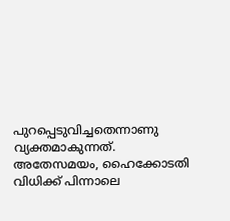പുറപ്പെടുവിച്ചതെന്നാണു വ്യക്തമാകുന്നത്. അതേസമയം, ഹൈക്കോടതി വിധിക്ക് പിന്നാലെ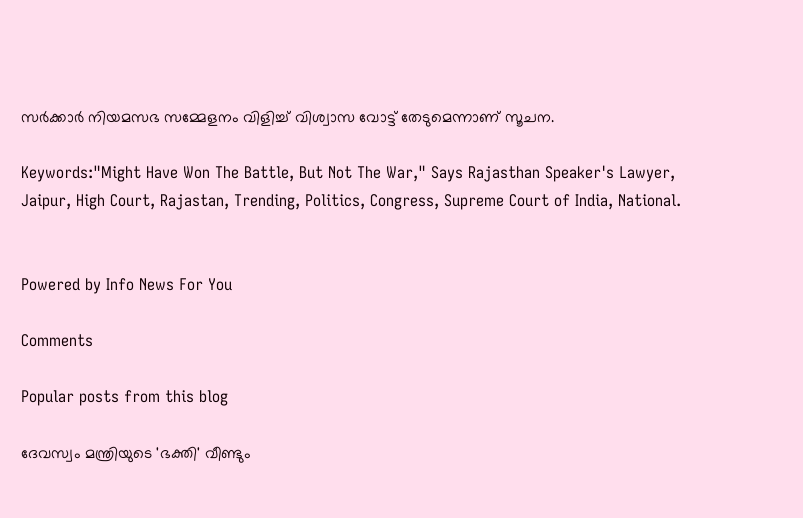സര്‍ക്കാര്‍ നിയമസഭ സമ്മേളനം വിളിച്ച് വിശ്വാസ വോട്ട് തേടുമെന്നാണ് സൂചന.

Keywords:"Might Have Won The Battle, But Not The War," Says Rajasthan Speaker's Lawyer, Jaipur, High Court, Rajastan, Trending, Politics, Congress, Supreme Court of India, National.


Powered by Info News For You

Comments

Popular posts from this blog

ദേവസ്വം മന്ത്രിയുടെ 'ഭക്തി' വീണ്ടും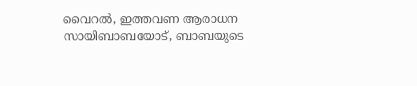വൈറല്‍, ഇത്തവണ ആരാധന സായിബാബയോട്, ബാബയുടെ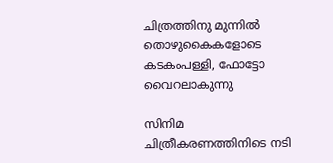ചിത്രത്തിനു മുന്നില്‍ തൊഴുകൈകളോടെ കടകംപള്ളി, ഫോട്ടോ വൈറലാകുന്നു

സിനിമ ചിത്രീകരണത്തിനിടെ നടി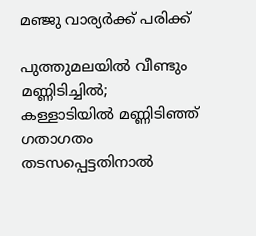മഞ്ജു വാര്യര്‍ക്ക് പരിക്ക്

പുത്തുമലയില്‍ വീണ്ടും മണ്ണിടിച്ചില്‍; കള്ളാടിയില്‍ മണ്ണിടിഞ്ഞ് ഗതാഗതം തടസപ്പെട്ടതിനാല്‍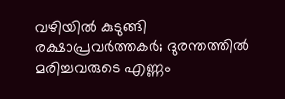വഴിയില്‍ കുടുങ്ങി രക്ഷാപ്രവര്‍ത്തകര്‍; ദുരന്തത്തില്‍ മരിച്ചവരുടെ എണ്ണം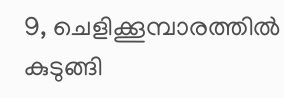9, ചെളിക്കൂമ്പാരത്തില്‍ കുടുങ്ങി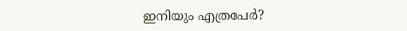ഇനിയും എത്രപേര്‍?